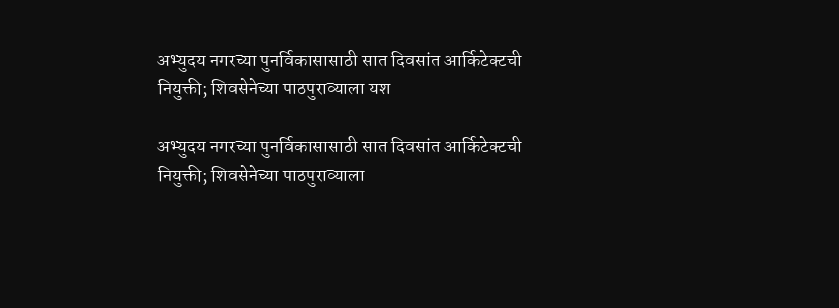अभ्युदय नगरच्या पुनर्विकासासाठी सात दिवसांत आर्किटेक्टची नियुक्ती; शिवसेनेच्या पाठपुराव्याला यश

अभ्युदय नगरच्या पुनर्विकासासाठी सात दिवसांत आर्किटेक्टची नियुक्ती; शिवसेनेच्या पाठपुराव्याला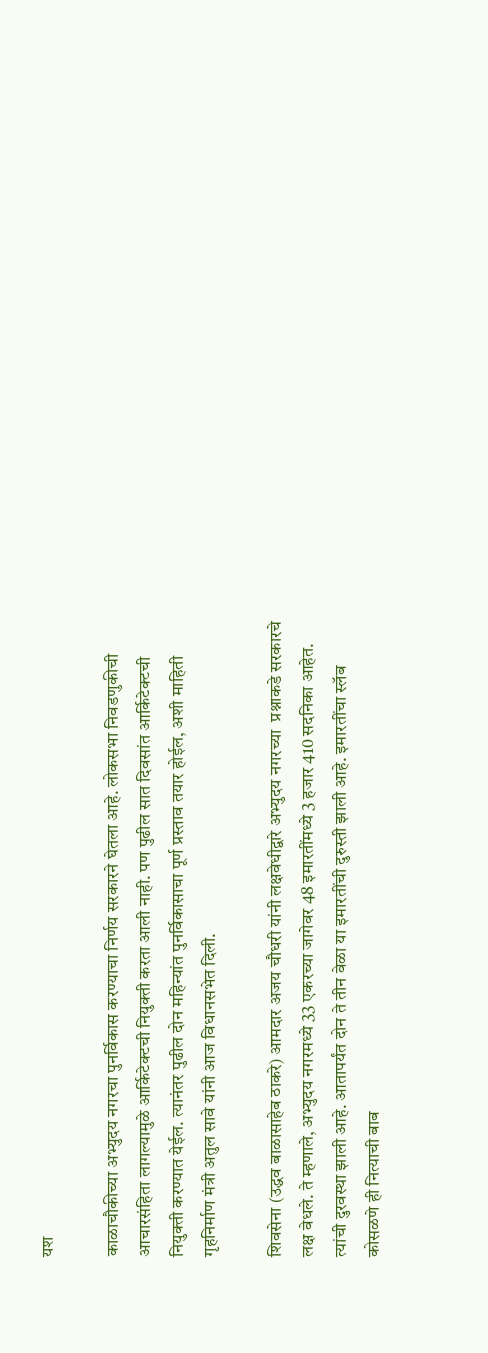यश

काळाचौकीच्या अभ्युदय नगरचा पुनर्विकास करण्याचा निर्णय सरकारने घेतला आहे. लोकसभा निवडणुकीची आचारसंहिता लागल्यामुळे आर्किटेक्टची नियुक्ती करता आली नाही. पण पुढील सात दिवसांत आर्किटेक्टची नियुक्ती करण्यात येईल. त्यानंतर पुढील दोन महिन्यांत पुनर्विकासाचा पूर्ण प्रस्ताव तयार होईल, अशी माहिती गृहनिर्माण मंत्री अतुल सावे यांनी आज विधानसभेत दिली.

शिवसेना (उद्धव बाळासाहेब ठाकरे) आमदार अजय चौधरी यांनी लक्षवेधीद्वारे अभ्युदय नगरच्या  प्रश्नाकडे सरकारचे लक्ष वेधले. ते म्हणाले, अभ्युदय नगरमध्ये 33 एकरच्या जागेवर 48 इमारतींमध्ये 3 हजार 410 सदनिका आहेत. त्यांची दुरवस्था झाली आहे. आतापर्यंत दोन ते तीन वेळा या इमारतींची दुरुस्ती झाली आहे. इमारतींचा स्लॅब कोसळणे ही नित्याची बाब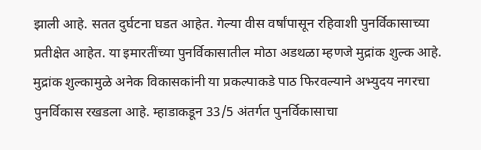झाली आहे. सतत दुर्घटना घडत आहेत. गेल्या वीस वर्षांपासून रहिवाशी पुनर्विकासाच्या प्रतीक्षेत आहेत. या इमारतींच्या पुनर्विकासातील मोठा अडथळा म्हणजे मुद्रांक शुल्क आहे. मुद्रांक शुल्कामुळे अनेक विकासकांनी या प्रकल्पाकडे पाठ फिरवल्याने अभ्युदय नगरचा पुनर्विकास रखडला आहे. म्हाडाकडून 33/5 अंतर्गत पुनर्विकासाचा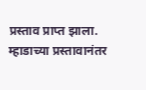प्रस्ताव प्राप्त झाला. म्हाडाच्या प्रस्तावानंतर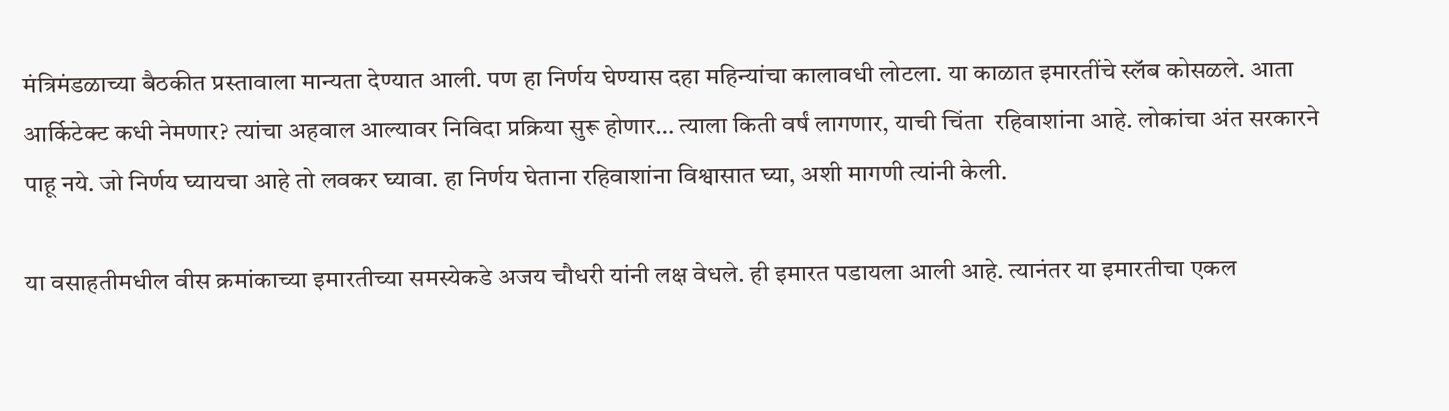मंत्रिमंडळाच्या बैठकीत प्रस्तावाला मान्यता देण्यात आली. पण हा निर्णय घेण्यास दहा महिन्यांचा कालावधी लोटला. या काळात इमारतींचे स्लॅब कोसळले. आता आर्किटेक्ट कधी नेमणार? त्यांचा अहवाल आल्यावर निविदा प्रक्रिया सुरू होणार… त्याला किती वर्षं लागणार, याची चिंता  रहिवाशांना आहे. लोकांचा अंत सरकारने पाहू नये. जो निर्णय घ्यायचा आहे तो लवकर घ्यावा. हा निर्णय घेताना रहिवाशांना विश्वासात घ्या, अशी मागणी त्यांनी केली.

या वसाहतीमधील वीस क्रमांकाच्या इमारतीच्या समस्येकडे अजय चौधरी यांनी लक्ष वेधले. ही इमारत पडायला आली आहे. त्यानंतर या इमारतीचा एकल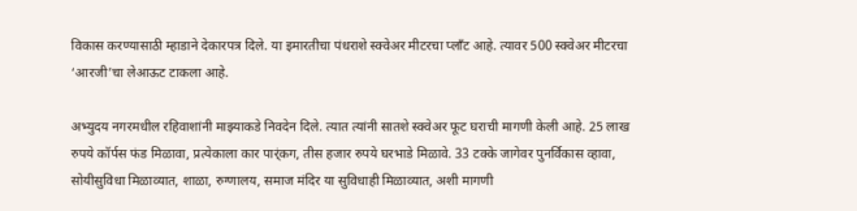विकास करण्यासाठी म्हाडाने देकारपत्र दिले. या इमारतीचा पंधराशे स्क्वेअर मीटरचा प्लाँट आहे. त्यावर 500 स्क्वेअर मीटरचा ‘आरजी’चा लेआऊट टाकला आहे.

अभ्युदय नगरमधील रहिवाशांनी माझ्याकडे निवदेन दिले. त्यात त्यांनी सातशे स्क्वेअर फूट घराची मागणी केली आहे. 25 लाख रुपये कॉर्पस फंड मिळावा, प्रत्येकाला कार पार्ंकग, तीस हजार रुपये घरभाडे मिळावे. 33 टक्के जागेवर पुनर्विकास व्हावा, सोयीसुविधा मिळाव्यात, शाळा, रुग्णालय, समाज मंदिर या सुविधाही मिळाव्यात, अशी मागणी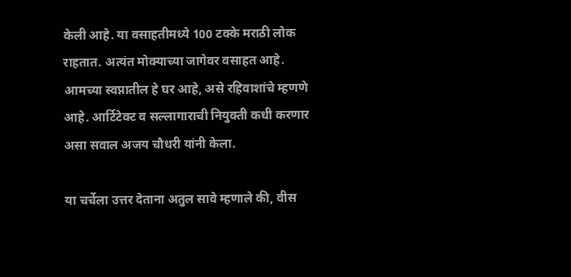केली आहे. या वसाहतीमध्ये 100 टक्के मराठी लोक राहतात. अत्यंत मोक्याच्या जागेवर वसाहत आहे. आमच्या स्वप्नातील हे घर आहे, असे रहिवाशांचे म्हणणे आहे. आर्टिटेक्ट व सल्लागाराची नियुक्ती कधी करणार असा सवाल अजय चौधरी यांनी केला.

या चर्चेला उत्तर देताना अतुल सावे म्हणाले की, वीस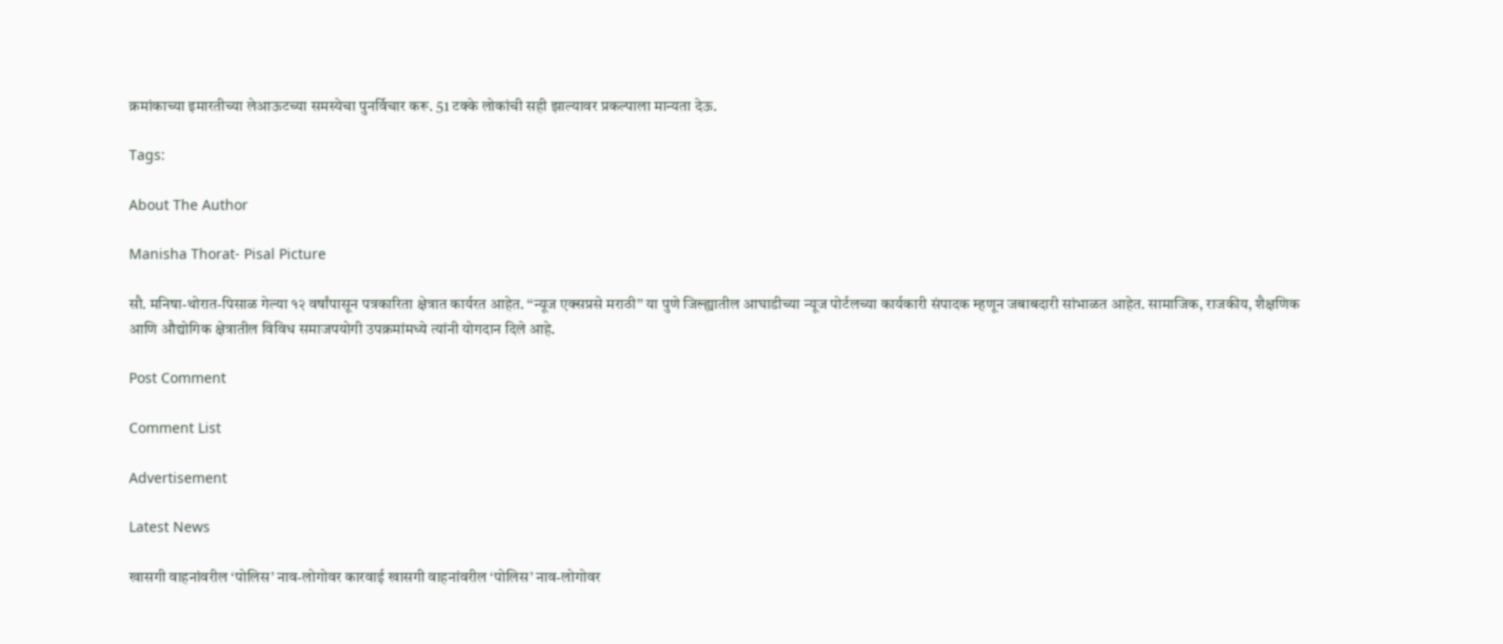क्रमांकाच्या इमारतीच्या लेआऊटच्या समस्येचा पुनर्विचार करू. 51 टक्के लोकांची सही झाल्यावर प्रकल्पाला मान्यता देऊ.

Tags:

About The Author

Manisha Thorat- Pisal Picture

सौ. मनिषा-थोरात-पिसाळ गेल्या १२ वर्षांपासून पत्रकारिता क्षेत्रात कार्यरत आहेत. ‘‘न्यूज एक्सप्रसे मराठी’’ या पुणे जिल्ह्यातील आघाडीच्या न्यूज पोर्टलच्या कार्यकारी संपादक म्हणून जबाबदारी सांभाळत आहेत. सामाजिक, राजकीय, शैक्षणिक आणि औद्योगिक क्षेत्रातील विविध समाजपयोगी उपक्रमांमध्ये त्यांनी योगदान दिले आहे.

Post Comment

Comment List

Advertisement

Latest News

खासगी वाहनांवरील ‘पोलिस’ नाव-लोगोवर कारवाई खासगी वाहनांवरील ‘पोलिस’ नाव-लोगोवर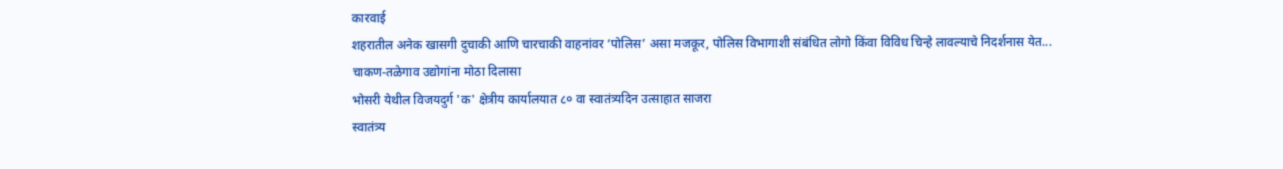कारवाई
शहरातील अनेक खासगी दुचाकी आणि चारचाकी वाहनांवर ‘पोलिस’ असा मजकूर, पोलिस विभागाशी संबंधित लोगो किंवा विविध चिन्हे लावल्याचे निदर्शनास येत...
चाकण-तळेगाव उद्योगांना मोठा दिलासा
भोसरी येथील विजयदुर्ग 'क' क्षेत्रीय कार्यालयात ८० वा स्वातंत्र्यदिन उत्साहात साजरा
स्वातंत्र्य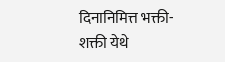दिनानिमित्त भक्ती-शक्ती येथे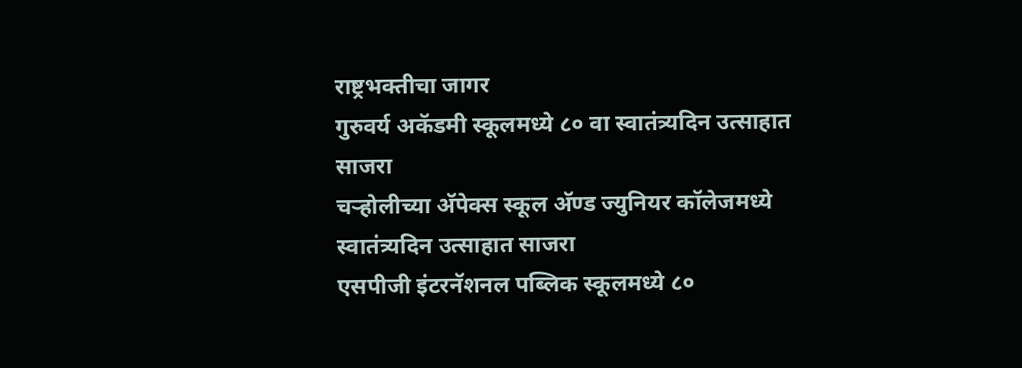राष्ट्रभक्तीचा जागर
गुरुवर्य अकॅडमी स्कूलमध्ये ८० वा स्वातंत्र्यदिन उत्साहात साजरा
चऱ्होलीच्या अ‍ॅपेक्स स्कूल अ‍ॅण्ड ज्युनियर कॉलेजमध्ये स्वातंत्र्यदिन उत्साहात साजरा
एसपीजी इंटरनॅशनल पब्लिक स्कूलमध्ये ८०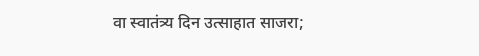वा स्वातंत्र्य दिन उत्साहात साजरा;